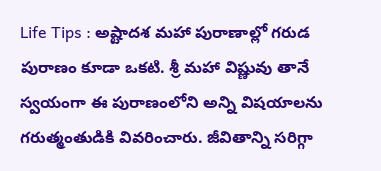Life Tips : అష్టాదశ మహా పురాణాల్లో గరుడ పురాణం కూడా ఒకటి. శ్రీ మహా విష్ణువు తానే స్వయంగా ఈ పురాణంలోని అన్ని విషయాలను గరుత్మంతుడికి వివరించారు. జీవితాన్ని సరిగ్గా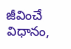జీవించే విధానం,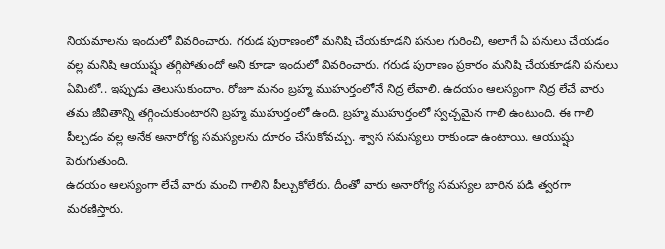నియమాలను ఇందులో వివరించారు. గరుడ పురాణంలో మనిషి చేయకూడని పనుల గురించి, అలాగే ఏ పనులు చేయడం వల్ల మనిషి ఆయుష్షు తగ్గిపోతుందో అని కూడా ఇందులో వివరించారు. గరుడ పురాణం ప్రకారం మనిషి చేయకూడని పనులు ఏమిటో.. ఇప్పుడు తెలుసుకుందాం. రోజూ మనం బ్రహ్మ ముహుర్తంలోనే నిద్ర లేవాలి. ఉదయం ఆలస్యంగా నిద్ర లేచే వారు తమ జీవితాన్ని తగ్గించుకుంటారని బ్రహ్మ ముహుర్తంలో ఉంది. బ్రహ్మ ముహుర్తంలో స్వచ్చమైన గాలి ఉంటుంది. ఈ గాలి పీల్చడం వల్ల అనేక అనారోగ్య సమస్యలను దూరం చేసుకోవచ్చు. శ్వాస సమస్యలు రాకుండా ఉంటాయి. ఆయుష్షు పెరుగుతుంది.
ఉదయం ఆలస్యంగా లేచే వారు మంచి గాలిని పీల్చుకోలేరు. దీంతో వారు అనారోగ్య సమస్యల బారిన పడి త్వరగా మరణిస్తారు.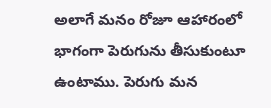అలాగే మనం రోజూ ఆహారంలో భాగంగా పెరుగును తీసుకుంటూ ఉంటాము. పెరుగు మన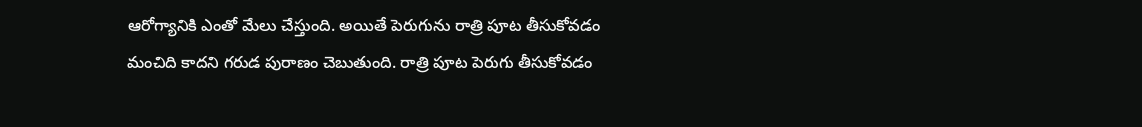ఆరోగ్యానికి ఎంతో మేలు చేస్తుంది. అయితే పెరుగును రాత్రి పూట తీసుకోవడం మంచిది కాదని గరుడ పురాణం చెబుతుంది. రాత్రి పూట పెరుగు తీసుకోవడం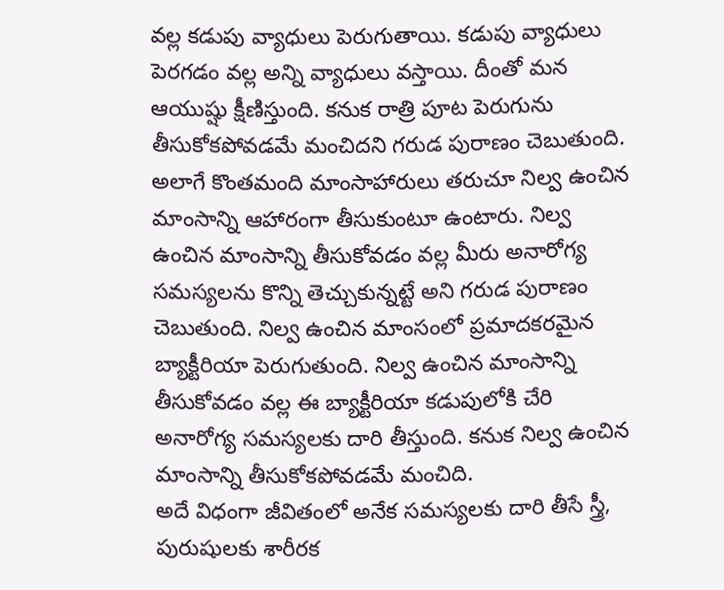వల్ల కడుపు వ్యాధులు పెరుగుతాయి. కడుపు వ్యాధులు పెరగడం వల్ల అన్ని వ్యాధులు వస్తాయి. దీంతో మన ఆయుష్షు క్షీణిస్తుంది. కనుక రాత్రి పూట పెరుగును తీసుకోకపోవడమే మంచిదని గరుడ పురాణం చెబుతుంది. అలాగే కొంతమంది మాంసాహారులు తరుచూ నిల్వ ఉంచిన మాంసాన్ని ఆహారంగా తీసుకుంటూ ఉంటారు. నిల్వ ఉంచిన మాంసాన్ని తీసుకోవడం వల్ల మీరు అనారోగ్య సమస్యలను కొన్ని తెచ్చుకున్నట్టే అని గరుడ పురాణం చెబుతుంది. నిల్వ ఉంచిన మాంసంలో ప్రమాదకరమైన బ్యాక్టీరియా పెరుగుతుంది. నిల్వ ఉంచిన మాంసాన్ని తీసుకోవడం వల్ల ఈ బ్యాక్టీరియా కడుపులోకి చేరి అనారోగ్య సమస్యలకు దారి తీస్తుంది. కనుక నిల్వ ఉంచిన మాంసాన్ని తీసుకోకపోవడమే మంచిది.
అదే విధంగా జీవితంలో అనేక సమస్యలకు దారి తీసే స్త్రీ, పురుషులకు శారీరక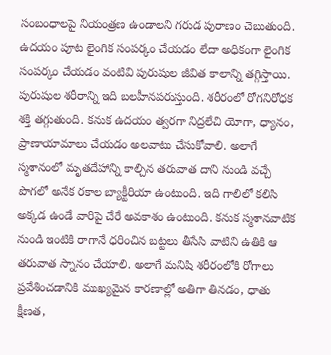సంబంధాలపై నియంత్రణ ఉండాలని గరుడ పురాణం చెబుతుంది. ఉదయం పూట లైంగిక సంపర్కం చేయడం లేదా అధికంగా లైంగిక సంపర్కం చేయడం వంటివి పురుషుల జీవిత కాలాన్ని తగ్గిస్తాయి. పురుషుల శరీరాన్ని ఇది బలహీనపరుస్తుంది. శరీరంలో రోగనిరోధక శక్తి తగ్గుతుంది. కనుక ఉదయం త్వరగా నిద్రలేచి యోగా, ధ్యానం, ప్రాణాయామాలు చేయడం అలవాటు చేసుకోవాలి. అలాగే స్మశానంలో మృతదేహాన్ని కాల్చిన తరువాత దాని నుండి వచ్చే పొగలో అనేక రకాల బ్యాక్టీరియా ఉంటుంది. ఇది గాలిలో కలిసి అక్కడ ఉండే వారిపై చేరే అవకాశం ఉంటుంది. కనుక స్మశానవాటిక నుండి ఇంటికి రాగానే ధరించిన బట్టలు తీసేసి వాటిని ఉతికి ఆ తరువాత స్నానం చేయాలి. అలాగే మనిషి శరీరంలోకి రోగాలు ప్రవేశించడానికి ముఖ్యమైన కారణాల్లో అతిగా తినడం, ధాతు క్షీణత,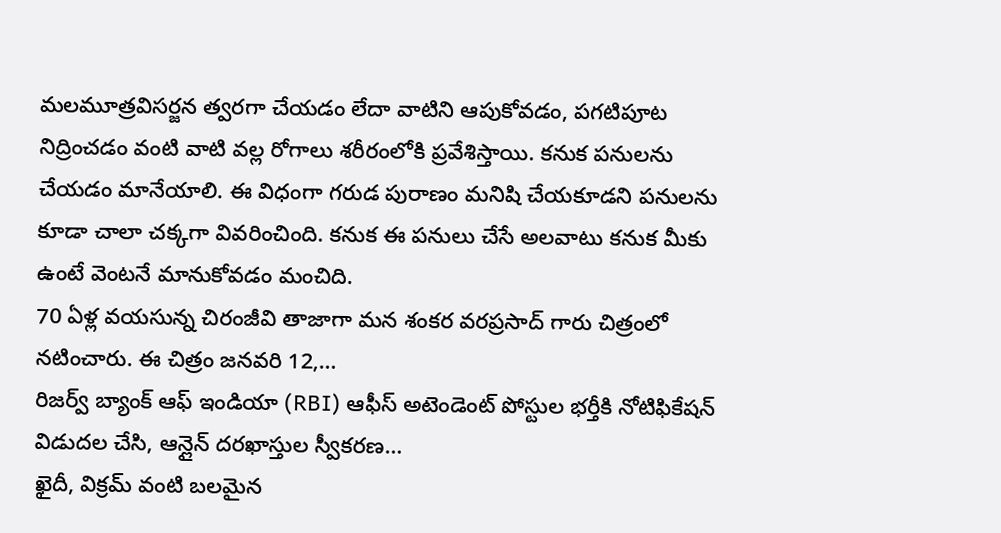మలమూత్రవిసర్జన త్వరగా చేయడం లేదా వాటిని ఆపుకోవడం, పగటిపూట నిద్రించడం వంటి వాటి వల్ల రోగాలు శరీరంలోకి ప్రవేశిస్తాయి. కనుక పనులను చేయడం మానేయాలి. ఈ విధంగా గరుడ పురాణం మనిషి చేయకూడని పనులను కూడా చాలా చక్కగా వివరించింది. కనుక ఈ పనులు చేసే అలవాటు కనుక మీకు ఉంటే వెంటనే మానుకోవడం మంచిది.
70 ఏళ్ల వయసున్న చిరంజీవి తాజాగా మన శంకర వరప్రసాద్ గారు చిత్రంలో నటించారు. ఈ చిత్రం జనవరి 12,…
రిజర్వ్ బ్యాంక్ ఆఫ్ ఇండియా (RBI) ఆఫీస్ అటెండెంట్ పోస్టుల భర్తీకి నోటిఫికేషన్ విడుదల చేసి, ఆన్లైన్ దరఖాస్తుల స్వీకరణ…
ఖైదీ, విక్రమ్ వంటి బలమైన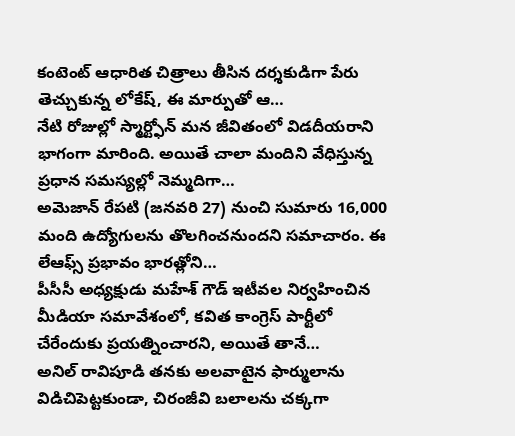కంటెంట్ ఆధారిత చిత్రాలు తీసిన దర్శకుడిగా పేరు తెచ్చుకున్న లోకేష్, ఈ మార్పుతో ఆ…
నేటి రోజుల్లో స్మార్ట్ఫోన్ మన జీవితంలో విడదీయరాని భాగంగా మారింది. అయితే చాలా మందిని వేధిస్తున్న ప్రధాన సమస్యల్లో నెమ్మదిగా…
అమెజాన్ రేపటి (జనవరి 27) నుంచి సుమారు 16,000 మంది ఉద్యోగులను తొలగించనుందని సమాచారం. ఈ లేఆఫ్స్ ప్రభావం భారత్లోని…
పీసీసీ అధ్యక్షుడు మహేశ్ గౌడ్ ఇటీవల నిర్వహించిన మీడియా సమావేశంలో, కవిత కాంగ్రెస్ పార్టీలో చేరేందుకు ప్రయత్నించారని, అయితే తానే…
అనిల్ రావిపూడి తనకు అలవాటైన ఫార్ములాను విడిచిపెట్టకుండా, చిరంజీవి బలాలను చక్కగా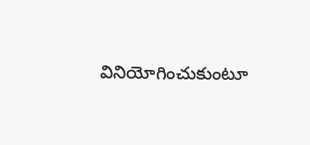వినియోగించుకుంటూ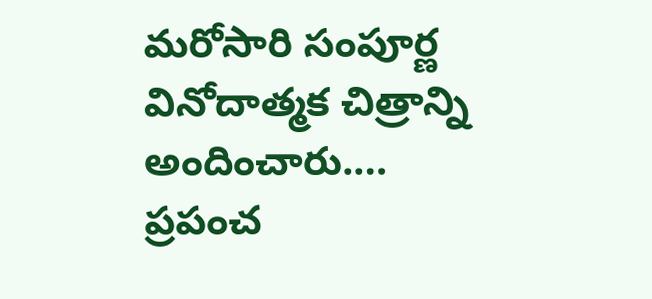మరోసారి సంపూర్ణ వినోదాత్మక చిత్రాన్ని అందించారు.…
ప్రపంచ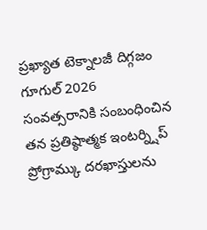ప్రఖ్యాత టెక్నాలజీ దిగ్గజం గూగుల్ 2026 సంవత్సరానికి సంబంధించిన తన ప్రతిష్ఠాత్మక ఇంటర్న్షిప్ ప్రోగ్రామ్కు దరఖాస్తులను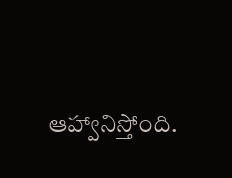ఆహ్వానిస్తోంది.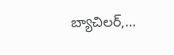బ్యాచిలర్,…